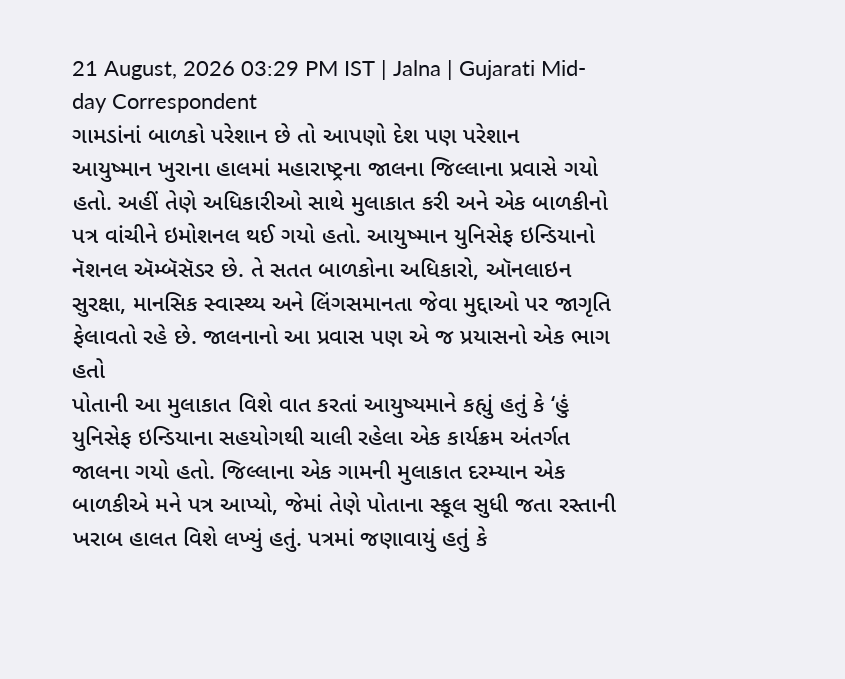21 August, 2026 03:29 PM IST | Jalna | Gujarati Mid-day Correspondent
ગામડાંનાં બાળકો પરેશાન છે તો આપણો દેશ પણ પરેશાન
આયુષ્માન ખુરાના હાલમાં મહારાષ્ટ્રના જાલના જિલ્લાના પ્રવાસે ગયો હતો. અહીં તેણે અધિકારીઓ સાથે મુલાકાત કરી અને એક બાળકીનો પત્ર વાંચીને ઇમોશનલ થઈ ગયો હતો. આયુષ્માન યુનિસેફ ઇન્ડિયાનો નૅશનલ ઍમ્બૅસૅડર છે. તે સતત બાળકોના અધિકારો, ઑનલાઇન સુરક્ષા, માનસિક સ્વાસ્થ્ય અને લિંગસમાનતા જેવા મુદ્દાઓ પર જાગૃતિ ફેલાવતો રહે છે. જાલનાનો આ પ્રવાસ પણ એ જ પ્રયાસનો એક ભાગ હતો
પોતાની આ મુલાકાત વિશે વાત કરતાં આયુષ્યમાને કહ્યું હતું કે ‘હું યુનિસેફ ઇન્ડિયાના સહયોગથી ચાલી રહેલા એક કાર્યક્રમ અંતર્ગત જાલના ગયો હતો. જિલ્લાના એક ગામની મુલાકાત દરમ્યાન એક બાળકીએ મને પત્ર આપ્યો, જેમાં તેણે પોતાના સ્કૂલ સુધી જતા રસ્તાની ખરાબ હાલત વિશે લખ્યું હતું. પત્રમાં જણાવાયું હતું કે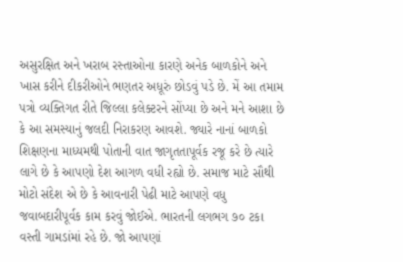અસુરક્ષિત અને ખરાબ રસ્તાઓના કારણે અનેક બાળકોને અને ખાસ કરીને દીકરીઓને ભણતર અધૂરું છોડવું પડે છે. મેં આ તમામ પત્રો વ્યક્તિગત રીતે જિલ્લા કલેક્ટરને સોંપ્યા છે અને મને આશા છે કે આ સમસ્યાનું જલદી નિરાકરણ આવશે. જ્યારે નાનાં બાળકો શિક્ષણના માધ્યમથી પોતાની વાત જાગૃતતાપૂર્વક રજૂ કરે છે ત્યારે લાગે છે કે આપણો દેશ આગળ વધી રહ્યો છે. સમાજ માટે સૌથી મોટો સંદેશ એ છે કે આવનારી પેઢી માટે આપણે વધુ જવાબદારીપૂર્વક કામ કરવું જોઈએ. ભારતની લગભગ ૭૦ ટકા વસ્તી ગામડાંમાં રહે છે. જો આપણાં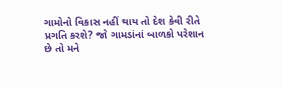ગામોનો વિકાસ નહીં થાય તો દેશ કેવી રીતે પ્રગતિ કરશે? જો ગામડાંનાં બાળકો પરેશાન છે તો મને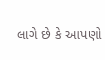લાગે છે કે આપણો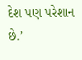દેશ પણ પરેશાન છે.’